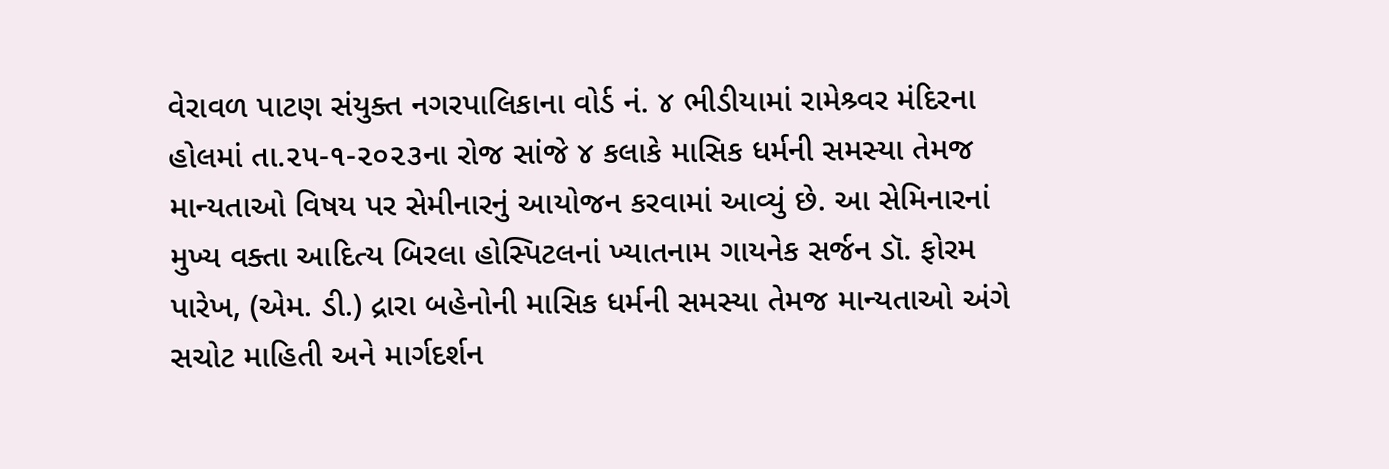વેરાવળ પાટણ સંયુક્ત નગરપાલિકાના વોર્ડ નં. ૪ ભીડીયામાં રામેશ્ર્વર મંદિરના હોલમાં તા.૨૫-૧-૨૦૨૩ના રોજ સાંજે ૪ કલાકે માસિક ધર્મની સમસ્યા તેમજ માન્યતાઓ વિષય પર સેમીનારનું આયોજન કરવામાં આવ્યું છે. આ સેમિનારનાં મુખ્ય વક્તા આદિત્ય બિરલા હોસ્પિટલનાં ખ્યાતનામ ગાયનેક સર્જન ડૉ. ફોરમ પારેખ, (એમ. ડી.) દ્રારા બહેનોની માસિક ધર્મની સમસ્યા તેમજ માન્યતાઓ અંગે સચોટ માહિતી અને માર્ગદર્શન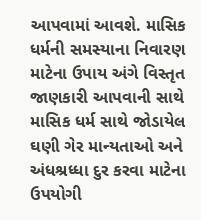આપવામાં આવશે. માસિક ધર્મની સમસ્યાના નિવારણ માટેના ઉપાય અંગે વિસ્તૃત જાણકારી આપવાની સાથે માસિક ધર્મ સાથે જોડાયેલ ઘણી ગેર માન્યતાઓ અને અંધશ્રધ્ધા દુર કરવા માટેના ઉપયોગી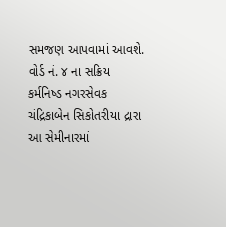સમજણ આપવામાં આવશે. વોર્ડ નં. ૪ ના સક્રિય કર્મનિષ્ડ નગરસેવક ચંદ્રિકાબેન સિકોતરીયા દ્રારા આ સેમીનારમાં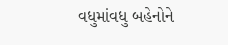વધુમાંવધુ બહેનોને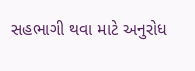સહભાગી થવા માટે અનુરોધ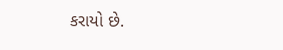કરાયો છે.